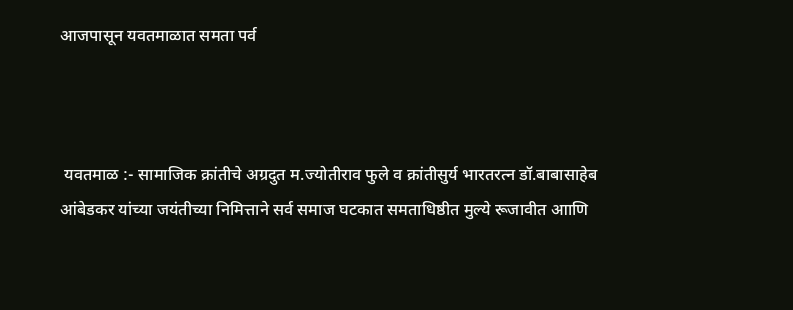आजपासून यवतमाळात समता पर्व



 यवतमाळ :- सामाजिक क्रांतीचे अग्रदुत म.ज्योतीराव फुले व क्रांतीसुर्य भारतरत्न डॉ.बाबासाहेब आंबेडकर यांच्या जयंतीच्या निमित्ताने सर्व समाज घटकात समताधिष्ठीत मुल्ये रूजावीत आाणि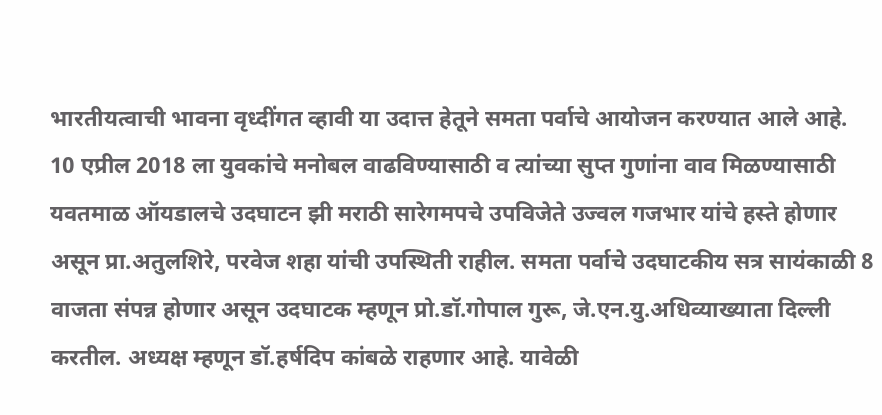भारतीयत्वाची भावना वृध्दींगत व्हावी या उदात्त हेतूने समता पर्वाचे आयोजन करण्यात आले आहे.
10 एप्रील 2018 ला युवकांचे मनोबल वाढविण्यासाठी व त्यांच्या सुप्त गुणांना वाव मिळण्यासाठी यवतमाळ ऑयडालचे उदघाटन झी मराठी सारेगमपचे उपविजेते उज्वल गजभार यांचे हस्ते होणार असून प्रा.अतुलशिरे, परवेज शहा यांची उपस्थिती राहील. समता पर्वाचे उदघाटकीय सत्र सायंकाळी 8 वाजता संपन्न होणार असून उदघाटक म्हणून प्रो.डॉ.गोपाल गुरू, जे.एन.यु.अधिव्याख्याता दिल्ली करतील. अध्यक्ष म्हणून डॉ.हर्षदिप कांबळे राहणार आहे. यावेळी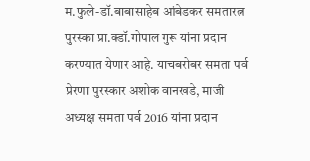म.फुले-डॉ.बाबासाहेब आंबेडकर समतारत्न पुरस्का प्रा.क्डॉ.गोपाल गुरू यांना प्रदान करण्यात येणार आहे. याचबरोबर समता पर्व प्रेरणा पुरस्कार अशोक वानखडे, माजी अध्यक्ष समता पर्व 2016 यांना प्रदान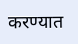करण्यात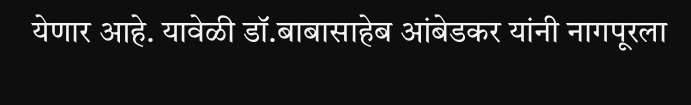येणार आहे. यावेळी डॉ.बाबासाहेब आंबेडकर यांनी नागपूरला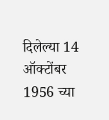दिलेल्या 14 ऑक्टोंबर 1956 च्या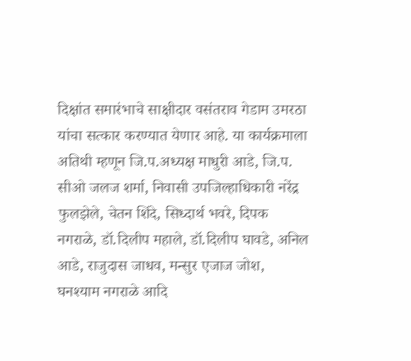दिक्षांत समारंभाचे साक्षीदार वसंतराव गेडाम उमरठा यांचा सत्कार करण्यात येणार आहे. या कार्यक्रमाला अतिथी म्हणून जि.प.अध्यक्ष माधुरी आडे, जि.प. सीओ जलज शर्मा, निवासी उपजिल्हाधिकारी नरेंद्र फुलझेले, चेतन शिंदे, सिध्दार्थ भवरे, दिपक नगराळे, डॉ.दिलीप महाले, डॉ.दिलीप घावडे, अनिल आडे, राजुदास जाधव, मन्सुर एजाज जोश, घनश्याम नगराळे आदि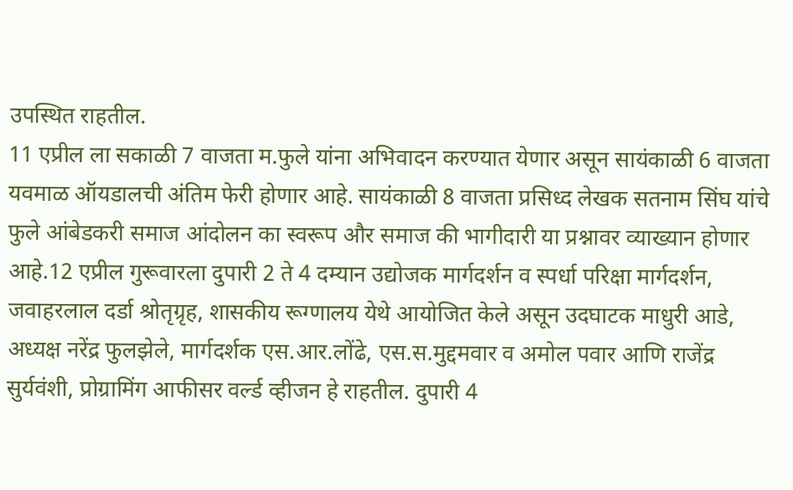उपस्थित राहतील.
11 एप्रील ला सकाळी 7 वाजता म.फुले यांना अभिवादन करण्यात येणार असून सायंकाळी 6 वाजता यवमाळ ऑयडालची अंतिम फेरी होणार आहे. सायंकाळी 8 वाजता प्रसिध्द लेखक सतनाम सिंघ यांचे फुले आंबेडकरी समाज आंदोलन का स्वरूप और समाज की भागीदारी या प्रश्नावर व्याख्यान होणार आहे.12 एप्रील गुरूवारला दुपारी 2 ते 4 दम्यान उद्योजक मार्गदर्शन व स्पर्धा परिक्षा मार्गदर्शन, जवाहरलाल दर्डा श्रोतृग्रृह, शासकीय रूग्णालय येथे आयोजित केले असून उदघाटक माधुरी आडे, अध्यक्ष नरेंद्र फुलझेले, मार्गदर्शक एस.आर.लोंढे, एस.स.मुद्दमवार व अमोल पवार आणि राजेंद्र सुर्यवंशी, प्रोग्रामिंग आफीसर वर्ल्ड व्हीजन हे राहतील. दुपारी 4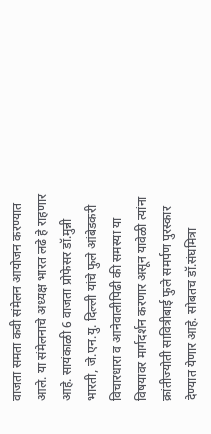वाजता समता कवी संमेलन आयोजन करण्यात आले. या संमेलनाचे अध्यक्ष भारत लढे हे राहणार आहे. सायंकाळी 6 वाजता प्रोफेसर डॉ.मुन्नी भारती, जे.एन.यु. दिल्ली यांचे फुले आंबेडकरी विचारधारा व आनेवालीपिढी की समस्या या विषयावर मार्गदर्शन करणार असून यावेळी त्यांना क्रांतीज्योती सावित्रीबाई फुले समर्पण पुरस्कार देण्यात येणार आहे. सोबतच डॉ.संघमित्रा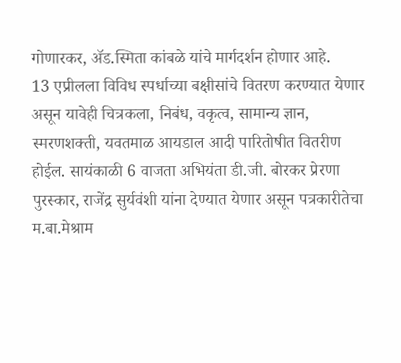गोणारकर, ॲड.स्मिता कांबळे यांचे मार्गदर्शन होणार आहे.
13 एप्रीलला विविध स्पर्धाच्या बक्षीसांचे वितरण करण्यात येणार असून यावेही चित्रकला, निबंध, वकृत्व, सामान्य ज्ञान, स्मरणशक्ती, यवतमाळ आयडाल आदी पारितोषीत वितरीण होईल. सायंकाळी 6 वाजता अभियंता डी.जी. बोरकर प्रेरणा पुरस्कार, राजेंद्र सुर्यवंशी यांना देण्यात येणार असून पत्रकारीतेचा म.बा.मेश्राम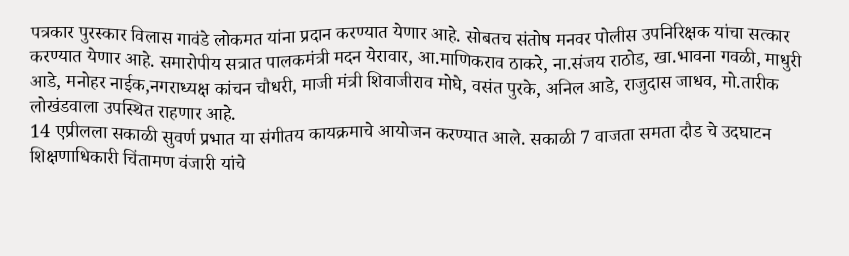पत्रकार पुरस्कार विलास गावंडे लोकमत यांना प्रदान करण्यात येणार आहे. सोबतच संतोष मनवर पोलीस उपनिरिक्षक यांचा सत्कार करण्यात येणार आहे. समारोपीय सत्रात पालकमंत्री मदन येरावार, आ.माणिकराव ठाकरे, ना.संजय राठोड, खा.भावना गवळी, माधुरी आडे, मनोहर नाईक,नगराध्यक्ष कांचन चौधरी, माजी मंत्री शिवाजीराव मोघे, वसंत पुरके, अनिल आडे, राजुदास जाधव, मो.तारीक लोखंडवाला उपस्थित राहणार आहे.
14 एप्रीलला सकाळी सुवर्ण प्रभात या संगीतय कायक्रमाचे आयोजन करण्यात आले. सकाळी 7 वाजता समता दौड चे उदघाटन शिक्षणाधिकारी चिंतामण वंजारी यांचे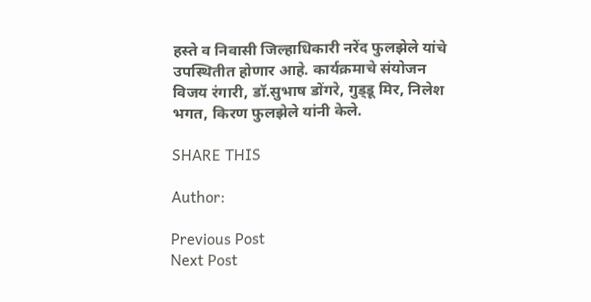हस्ते व निवासी जिल्हाधिकारी नरेंद फुलझेले यांचे उपस्थितीत होणार आहे. कार्यक्रमाचे संयोजन विजय रंगारी, डॉ.सुभाष डोंगरे, गुड्‌डू मिर, निलेश भगत, किरण फुलझेले यांनी केले.

SHARE THIS

Author:

Previous Post
Next Post